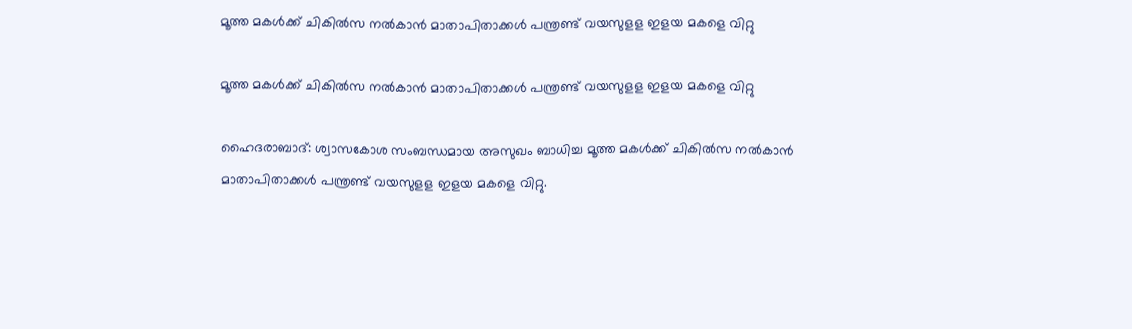മൂത്ത മകള്‍ക്ക്‌ ചികില്‍സ നല്‍കാന്‍ മാതാപിതാക്കള്‍ പന്ത്രണ്ട്‌ വയസുളള ഇളയ മകളെ വിറ്റു

മൂത്ത മകള്‍ക്ക്‌ ചികില്‍സ നല്‍കാന്‍ മാതാപിതാക്കള്‍ പന്ത്രണ്ട്‌ വയസുളള ഇളയ മകളെ വിറ്റു

ഹൈദരാബാദ്‌: ശ്വാസകോശ സംബന്ധമായ അസുഖം ബാധിച്ച മൂത്ത മകള്‍ക്ക്‌ ചികില്‍സ നല്‍കാന്‍ മാതാപിതാക്കള്‍ പന്ത്രണ്ട്‌ വയസുളള ഇളയ മകളെ വിറ്റു.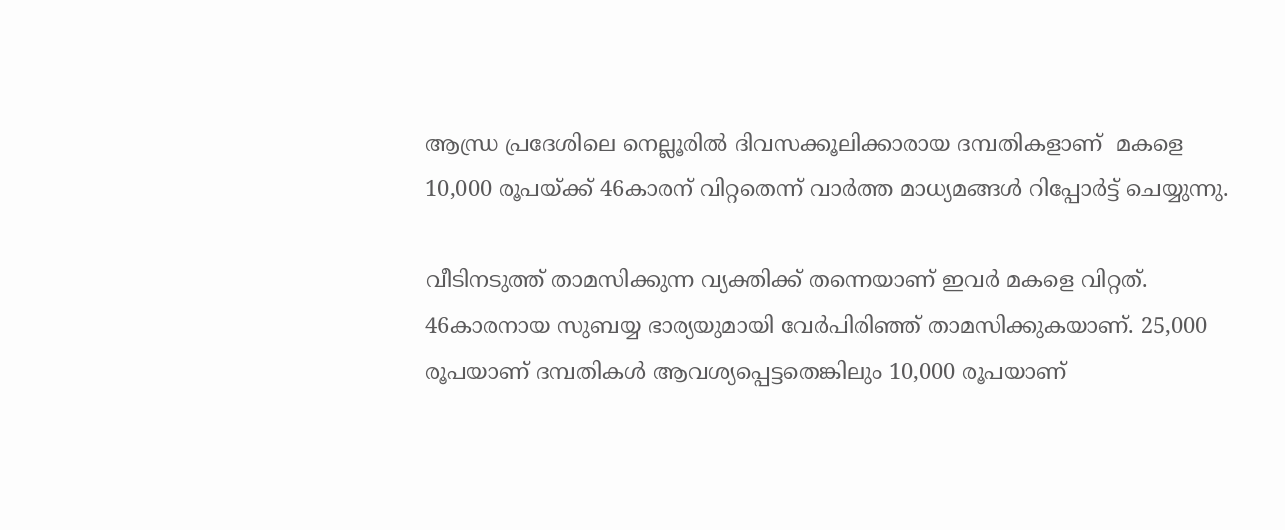ആന്ധ്ര പ്രദേശിലെ നെല്ലൂരില്‍ ദിവസക്കൂലിക്കാരായ ദമ്പതികളാണ് ‌ മകളെ 10,000 രൂപയ്‌ക്ക്‌ 46കാരന്‌ വിറ്റതെന്ന്‌ വാർത്ത മാധ്യമങ്ങൾ റിപ്പോര്‍ട്ട്‌ ചെയ്യുന്നു.

വീടിനടുത്ത്‌ താമസിക്കുന്ന വ്യക്തിക്ക്‌ തന്നെയാണ്‌ ഇവര്‍ മകളെ വിറ്റത്‌. 46കാരനായ സുബയ്യ ഭാര്യയുമായി വേര്‍പിരിഞ്ഞ്‌ താമസിക്കുകയാണ്‌. 25,000 രൂപയാണ്‌ ദമ്പതികൾ ആവശ്യപ്പെട്ടതെങ്കിലും 10,000 രൂപയാണ്‌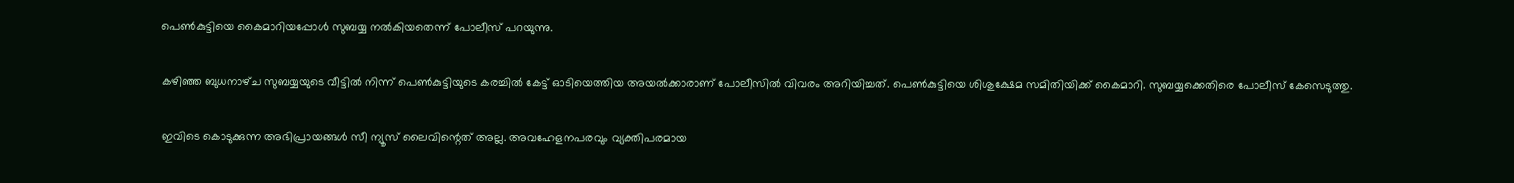പെണ്‍കുട്ടിയെ കൈമാറിയപ്പോള്‍ സുബയ്യ നല്‍കിയതെന്ന്‌ പോലീസ്‌ പറയുന്നു.

കഴിഞ്ഞ ബുധനാഴ്‌ച സുബയ്യയുടെ വീട്ടില്‍ നിന്ന്‌ പെണ്‍കുട്ടിയുടെ കരച്ചില്‍ കേട്ട്‌ ഓടിയെത്തിയ അയല്‍ക്കാരാണ്‌ പോലീസില്‍ വിവരം അറിയിച്ചത്‌. പെണ്‍കുട്ടിയെ ശിശുക്ഷേമ സമിതിയിക്ക്‌ കൈമാറി. സുബയ്യക്കെതിരെ പോലീസ്‌ കേസെടുത്തു.

ഇവിടെ കൊടുക്കുന്ന അഭിപ്രായങ്ങള്‍ സീ ന്യൂസ് ലൈവിന്റെത് അല്ല. അവഹേളനപരവും വ്യക്തിപരമായ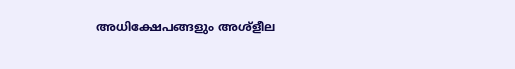അധിക്ഷേപങ്ങളും അശ്‌ളീല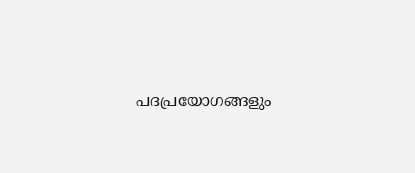പദപ്രയോഗങ്ങളും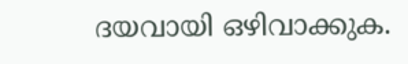ദയവായി ഒഴിവാക്കുക.